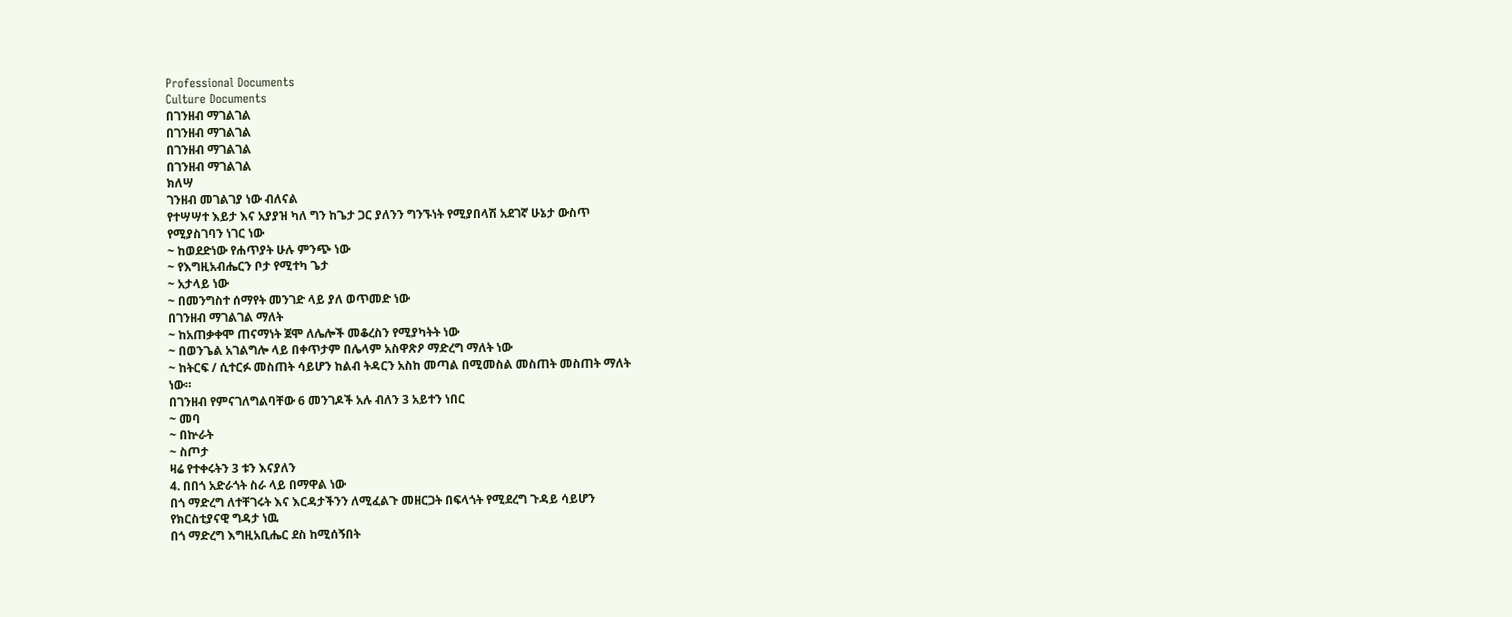Professional Documents
Culture Documents
በገንዘብ ማገልገል
በገንዘብ ማገልገል
በገንዘብ ማገልገል
በገንዘብ ማገልገል
ክለሣ
ገንዘብ መገልገያ ነው ብለናል
የተሣሣተ እይታ እና አያያዝ ካለ ግን ከጌታ ጋር ያለንን ግንኙነት የሚያበላሽ አደገኛ ሁኔታ ውስጥ
የሚያስገባን ነገር ነው
~ ከወደድነው የሐጥያት ሁሉ ምንጭ ነው
~ የእግዚአብሔርን ቦታ የሚተካ ጌታ
~ አታላይ ነው
~ በመንግስተ ሰማየት መንገድ ላይ ያለ ወጥመድ ነው
በገንዘብ ማገልገል ማለት
~ ከአጠቃቀሞ ጠናማነት ጀሞ ለሌሎች መቆረስን የሚያካትት ነው
~ በወንጌል አገልግሎ ላይ በቀጥታም በሌላም አስዋጽዖ ማድረግ ማለት ነው
~ ከትርፍ / ሲተርፉ መስጠት ሳይሆን ከልብ ትዳርን አስከ መጣል በሚመስል መስጠት መስጠት ማለት
ነው።
በገንዘብ የምናገለግልባቸው 6 መንገዶች አሉ ብለን 3 አይተን ነበር
~ መባ
~ በኵራት
~ ስጦታ
ዛሬ የተቀሩትን 3 ቱን እናያለን
4. በበጎ አድራጎት ስራ ላይ በማዋል ነው
በጎ ማድረግ ለተቸገሩት እና እርዳታችንን ለሚፈልጉ መዘርጋት በፍላጎት የሚደረግ ጉዳይ ሳይሆን
የክርስቲያናዊ ግዳታ ነዉ
በጎ ማድረግ እግዚአቢሔር ደስ ከሚሰኝበት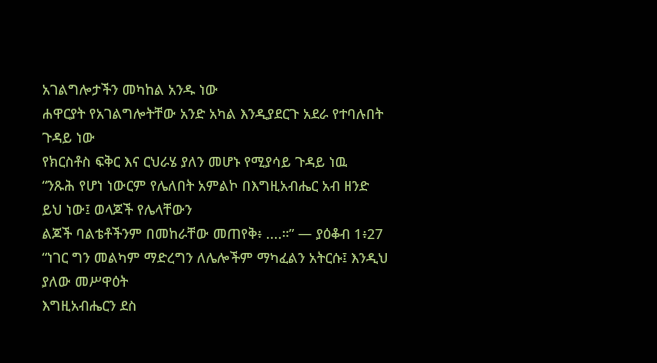አገልግሎታችን መካከል አንዱ ነው
ሐዋርያት የአገልግሎትቸው አንድ አካል እንዲያደርጉ አደራ የተባሉበት ጉዳይ ነው
የክርስቶስ ፍቅር እና ርህራሄ ያለን መሆኑ የሚያሳይ ጉዳይ ነዉ
“ንጹሕ የሆነ ነውርም የሌለበት አምልኮ በእግዚአብሔር አብ ዘንድ ይህ ነው፤ ወላጆች የሌላቸውን
ልጆች ባልቴቶችንም በመከራቸው መጠየቅ፥ ....።” — ያዕቆብ 1፥27
“ነገር ግን መልካም ማድረግን ለሌሎችም ማካፈልን አትርሱ፤ እንዲህ ያለው መሥዋዕት
እግዚአብሔርን ደስ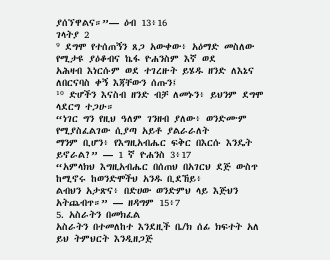ያሰኘዋልና።”— ዕብ 13፥16
ገላትያ 2
⁹ ደግሞ የተሰጠኝን ጸጋ አውቀው፥ አዕማድ መስለው የሚታዩ ያዕቆብና ኬፋ ዮሐንስም እኛ ወደ
አሕዛብ እነርሱም ወደ ተገረዙት ይሄዱ ዘንድ ለእኔና ለበርናባስ ቀኝ እጃቸውን ሰጡን፤
¹⁰ ድሆችን እናስብ ዘንድ ብቻ ለመኑን፥ ይህንም ደግሞ ላደርግ ተጋሁ።
“ነገር ግን የዚህ ዓለም ገንዘብ ያለው፥ ወንድሙም የሚያስፈልገው ሲያጣ አይቶ ያልራራለት
ማንም ቢሆን፥ የእግዚአብሔር ፍቅር በእርሱ እንዴት ይኖራል?” — 1 ኛ ዮሐንስ 3፥17
“አምላክህ እግዚአብሔር በሰጠህ በአገርህ ደጅ ውስጥ ከሚኖሩ ከወንድሞችህ አንዱ ቢደኸይ፥
ልብህን አታጽና፥ በድሀው ወንድምህ ላይ እጅህን አትጨብጥ።” — ዘዳግም 15፥7
5. አስራትን በመክፈል
አስራትን በተመለከተ እንደዚች ቤ/ክ ሰፊ ክፍተት አለ
ይህ ትምህርት እንዲዘጋጅ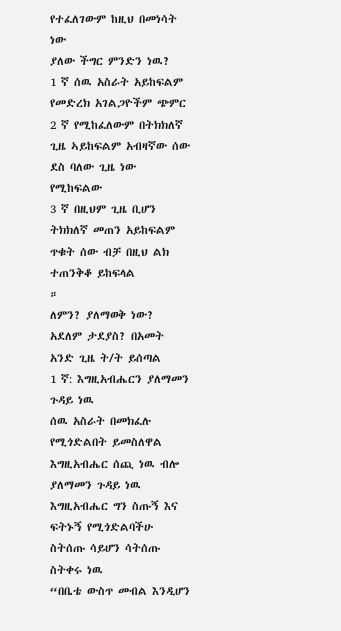የተፈለገውም ከዚህ በመነሳት ነው
ያለው ችግር ምንድን ነዉ?
1 ኛ ሰዉ አስራት አይከፍልም የመድረክ አገልጋዮችም ጭምር
2 ኛ የሚከፈለውም በትክክለኛ ጊዜ ኣይከፍልም አብዛኛው ሰው ደስ ባለው ጊዜ ነው የሚከፍልው
3 ኛ በዚህም ጊዜ ቢሆን ትክክለኛ መጠን አይከፍልም ጥቁት ሰው ብቻ በዚህ ልክ ተጠንቅቆ ይከፍላል
።
ለምን? ያለማወቅ ነው? አደለም ታደያስ? በአመት አንድ ጊዜ ት/ት ይሰጣል
1 ኛ: እግዚአብሔርን ያለማመን ጉዳይ ነዉ
ሰዉ አስራት በመክፈሉ የሚጎድልበት ይመስለዋል
እግዚአብሔር ሰጪ ነዉ ብሎ ያለማመን ጉዳይ ነዉ
እግዚአብሔር ግን ስጡኝ እና ፍትኑኝ የሚጎድልባችሁ ስትሰጡ ሳይሆን ሳትሰጡ ስትቀሩ ነዉ
“በቤቴ ውስጥ መብል እንዲሆን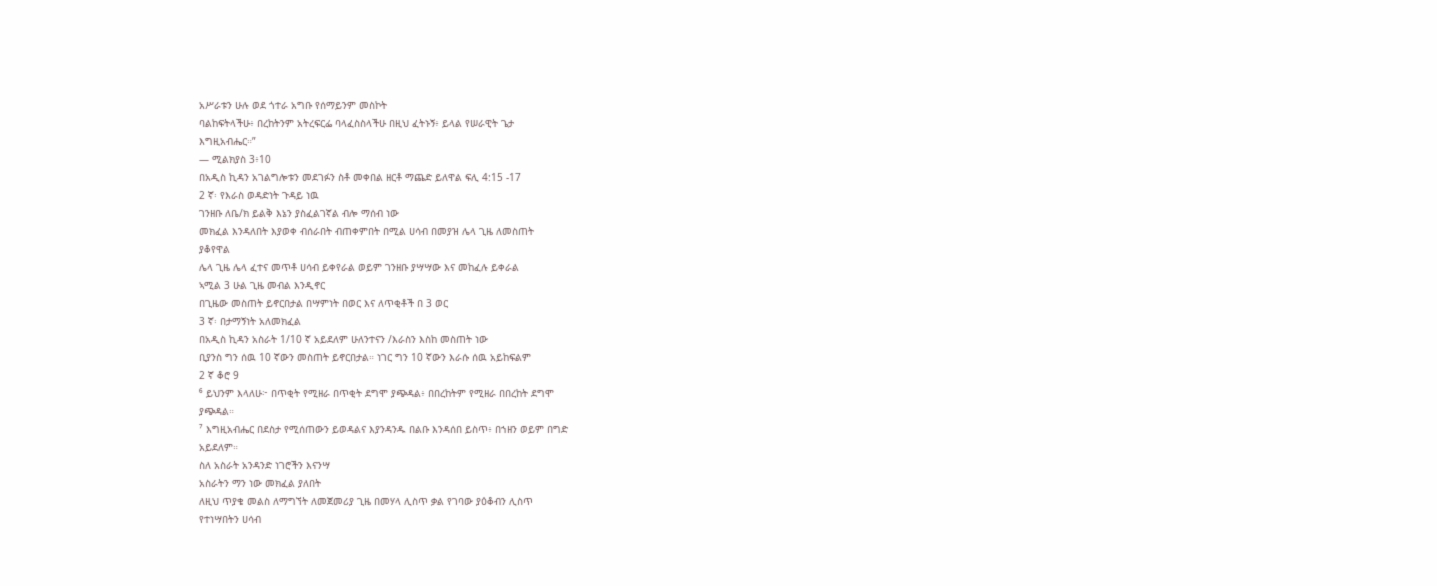አሥራቱን ሁሉ ወደ ጎተራ አግቡ የሰማይንም መስኮት
ባልከፍትላችሁ፥ በረከትንም አትረፍርፌ ባላፈስስላችሁ በዚህ ፈትኑኝ፥ ይላል የሠራዊት ጌታ
እግዚአብሔር።”
— ሚልክያስ 3፥10
በአዲስ ኪዳን አገልግሎቱን መደገፉን ስቶ መቀበል ዘርቶ ማጨድ ይለዋል ፍሊ 4:15 -17
2 ኛ፡ የእራስ ወዳድነት ጉዳይ ነዉ
ገንዘቡ ለቤ/ክ ይልቅ እኔን ያስፈልገኛል ብሎ ማሰብ ነው
መክፈል እንዳለበት እያወቀ ብሰራበት ብጠቀምበት በሚል ሀሳብ በመያዝ ሌላ ጊዜ ለመስጠት
ያቆየዋል
ሌላ ጊዜ ሌላ ፈተና መጥቶ ሀሳብ ይቀየራል ወይም ገንዘቡ ያሣሣው እና መከፈሉ ይቀራል
ኣሚል 3 ሁል ጊዜ መብል እንዲኖር
በጊዜው መስጠት ይኖርበታል በሣምነት በወር እና ለጥቂቶች በ 3 ወር
3 ኛ፡ በታማኝነት አለመክፈል
በአዲስ ኪዳን አስራት 1/10 ኛ አይደለም ሁለንተናን /እራስን እስከ መስጠት ነው
ቢያንስ ግን ሰዉ 10 ኛውን መስጠት ይኖርበታል። ነገር ግን 10 ኛውን እራሱ ሰዉ አይከፍልም
2 ኛ ቆሮ 9
⁶ ይህንም እላለሁ፦ በጥቂት የሚዘራ በጥቂት ደግሞ ያጭዳል፥ በበረከትም የሚዘራ በበረከት ደግሞ
ያጭዳል።
⁷ እግዚአብሔር በደስታ የሚሰጠውን ይወዳልና እያንዳንዱ በልቡ እንዳሰበ ይስጥ፥ በኀዘን ወይም በግድ
አይደለም።
ስለ አስራት አንዳንድ ነገሮችን እናንሣ
አስራትን ማን ነው መክፈል ያለበት
ለዚህ ጥያቄ መልስ ለማግኘት ለመጀመሪያ ጊዜ በመሃላ ሊስጥ ቃል የገባው ያዕቆብን ሊስጥ
የተነሣበትን ሀሳብ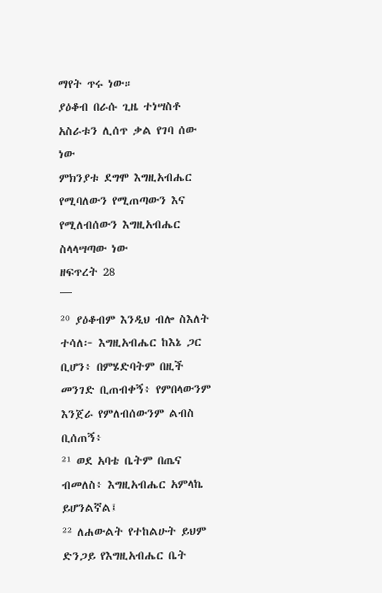ማየት ጥሩ ነው።
ያዕቆብ በራሱ ጊዜ ተነሣስቶ አስራቱን ሊሰጥ ቃል የገባ ሰው ነው
ምክንያቱ ደግሞ እግዚአብሔር የሚባለውን የሚጠጣውን እና የሚለብሰውን እግዚአብሔር
ስላላሣጣው ነው
ዘፍጥረት 28
¯¯¯
²⁰ ያዕቆብም እንዲህ ብሎ ስእለት ተሳለ፦ እግዚአብሔር ከእኔ ጋር ቢሆን፥ በምሄድባትም በዚች
መንገድ ቢጠብቀኝ፥ የምበላውንም እንጀራ የምለብሰውንም ልብስ ቢሰጠኝ፥
²¹ ወደ አባቴ ቤትም በጤና ብመለስ፥ እግዚአብሔር አምላኬ ይሆንልኛል፤
²² ለሐውልት የተከልሁት ይህም ድንጋይ የእግዚአብሔር ቤት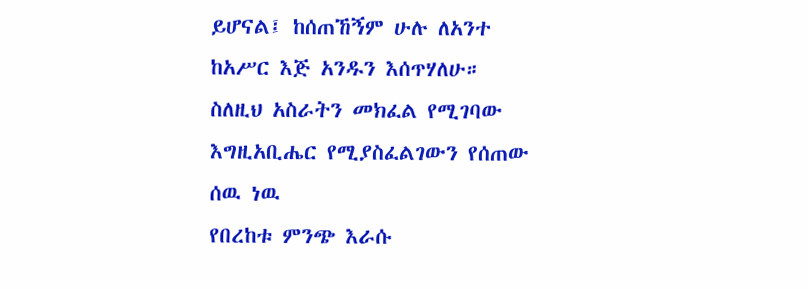ይሆናል፤ ከሰጠኸኝም ሁሉ ለአንተ
ከአሥር እጅ አንዱን እሰጥሃለሁ።
ስለዚህ አስራትን መክፈል የሚገባው እግዚአቢሔር የሚያስፈልገውን የሰጠው ሰዉ ነዉ
የበረከቱ ምንጭ እራሱ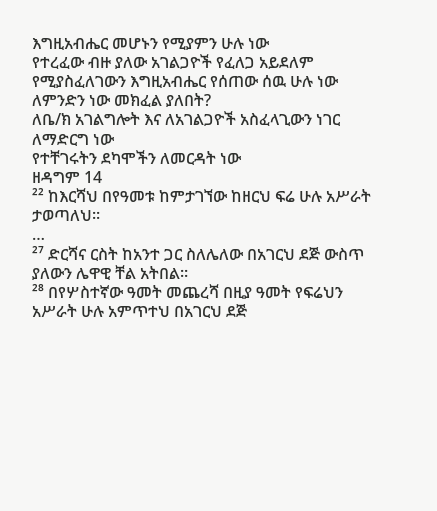እግዚአብሔር መሆኑን የሚያምን ሁሉ ነው
የተረፈው ብዙ ያለው አገልጋዮች የፈለጋ አይደለም
የሚያስፈለገውን እግዚአብሔር የሰጠው ሰዉ ሁሉ ነው
ለምንድን ነው መክፈል ያለበት?
ለቤ/ክ አገልግሎት እና ለአገልጋዮች አስፈላጊውን ነገር ለማድርግ ነው
የተቸገሩትን ደካሞችን ለመርዳት ነው
ዘዳግም 14
²² ከእርሻህ በየዓመቱ ከምታገኘው ከዘርህ ፍሬ ሁሉ አሥራት ታወጣለህ።
…
²⁷ ድርሻና ርስት ከአንተ ጋር ስለሌለው በአገርህ ደጅ ውስጥ ያለውን ሌዋዊ ቸል አትበል።
²⁸ በየሦስተኛው ዓመት መጨረሻ በዚያ ዓመት የፍሬህን አሥራት ሁሉ አምጥተህ በአገርህ ደጅ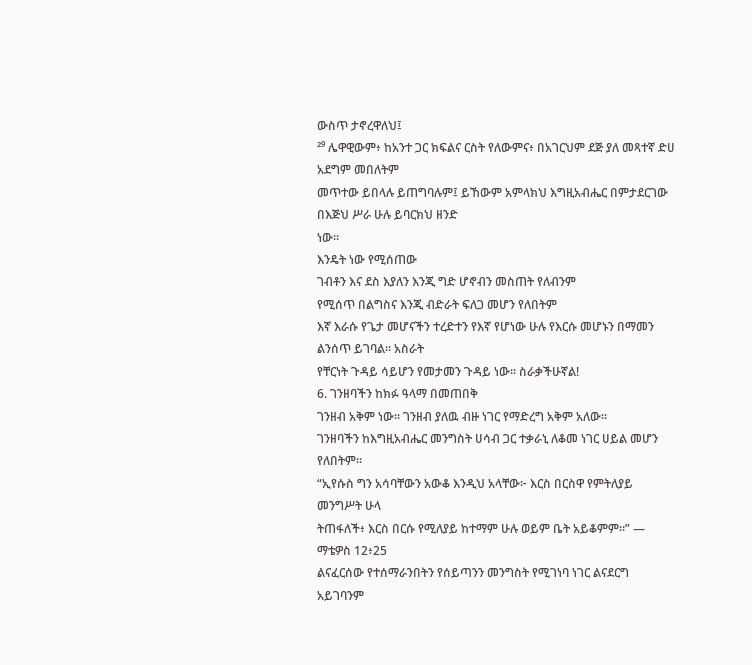ውስጥ ታኖረዋለህ፤
²⁹ ሌዋዊውም፥ ከአንተ ጋር ክፍልና ርስት የለውምና፥ በአገርህም ደጅ ያለ መጻተኛ ድሀ አደግም መበለትም
መጥተው ይበላሉ ይጠግባሉም፤ ይኸውም አምላክህ እግዚአብሔር በምታደርገው በእጅህ ሥራ ሁሉ ይባርክህ ዘንድ
ነው።
እንዴት ነው የሚሰጠው
ገብቶን እና ደስ እያለን እንጂ ግድ ሆኖብን መስጠት የለብንም
የሚሰጥ በልግስና እንጂ ብድራት ፍለጋ መሆን የለበትም
እኛ እራሱ የጌታ መሆናችን ተረድተን የእኛ የሆነው ሁሉ የእርሱ መሆኑን በማመን ልንሰጥ ይገባል። አስራት
የቸርነት ጉዳይ ሳይሆን የመታመን ጉዳይ ነው። ስራቃችሁኛል!
6. ገንዘባችን ከክፉ ዓላማ በመጠበቅ
ገንዘብ አቅም ነው። ገንዘብ ያለዉ ብዙ ነገር የማድረግ አቅም አለው።
ገንዘባችን ከእግዚአብሔር መንግስት ሀሳብ ጋር ተቃራኒ ለቆመ ነገር ሀይል መሆን የለበትም።
“ኢየሱስ ግን አሳባቸውን አውቆ እንዲህ አላቸው፦ እርስ በርስዋ የምትለያይ መንግሥት ሁላ
ትጠፋለች፥ እርስ በርሱ የሚለያይ ከተማም ሁሉ ወይም ቤት አይቆምም።” — ማቴዎስ 12፥25
ልናፈርሰው የተሰማራንበትን የሰይጣንን መንግስት የሚገነባ ነገር ልናደርግ አይገባንም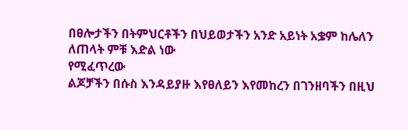በፀሎታችን በትምህርቶችን በህይወታችን አንድ አይነት አቌም ከሌለን ለጠላት ምቹ እድል ነው
የሚፈጥረው
ልጆቻችን በሱስ እንዳይያዙ እየፀለይን እየመከረን በገንዘባችን በዚህ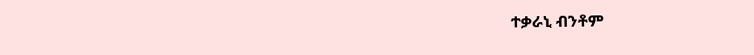ተቃራኒ ብንቶም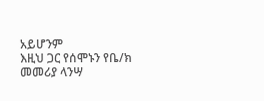አይሆንም
እዚህ ጋር የሰሞኑን የቤ/ክ መመሪያ ላንሣ